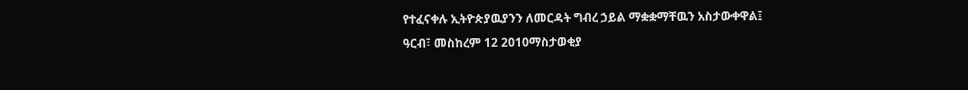የተፈናቀሉ ኢትዮጵያዉያንን ለመርዳት ግብረ ኃይል ማቋቋማቸዉን አስታውቀዋል፤
ዓርብ፣ መስከረም 12 2010ማስታወቂያ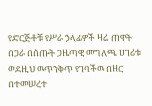የድርጅቶቹ የሥራ ኃላፊዎች ዛሬ ጠዋት በጋራ በሰጡት ጋዜጣዊ መግለጫ ሀገሪቱ ወደዚህ ዉጥንቅጥ የገባችዉ በዘር በተመሠረተ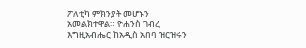ፖለቲካ ምክንያት መሆኑን አመልክተዋል። ዮሐንስ ገብረ እግዚአብሔር ከአዲስ አበባ ዝርዝሩን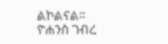ልኮልናል።
ዮሐንስ ገብረ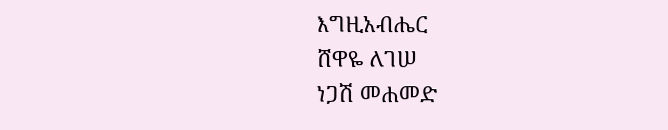እግዚአብሔር
ሸዋዬ ለገሠ
ነጋሽ መሐመድ